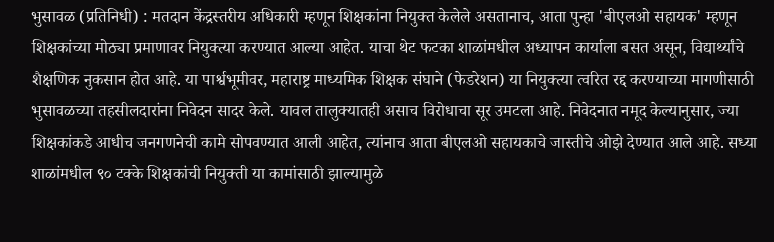भुसावळ (प्रतिनिधी) : मतदान केंद्रस्तरीय अधिकारी म्हणून शिक्षकांना नियुक्त केलेले असतानाच, आता पुन्हा 'बीएलओ सहायक' म्हणून शिक्षकांच्या मोठ्या प्रमाणावर नियुक्त्या करण्यात आल्या आहेत. याचा थेट फटका शाळांमधील अध्यापन कार्याला बसत असून, विद्यार्थ्यांचे शैक्षणिक नुकसान होत आहे. या पार्श्वभूमीवर, महाराष्ट्र माध्यमिक शिक्षक संघाने (फेडरेशन) या नियुक्त्या त्वरित रद्द करण्याच्या मागणीसाठी भुसावळच्या तहसीलदारांना निवेदन सादर केले. यावल तालुक्यातही असाच विरोधाचा सूर उमटला आहे. निवेदनात नमूद केल्यानुसार, ज्या शिक्षकांकडे आधीच जनगणनेची कामे सोपवण्यात आली आहेत, त्यांनाच आता बीएलओ सहायकाचे जास्तीचे ओझे देण्यात आले आहे. सध्या शाळांमधील ९० टक्के शिक्षकांची नियुक्ती या कामांसाठी झाल्यामुळे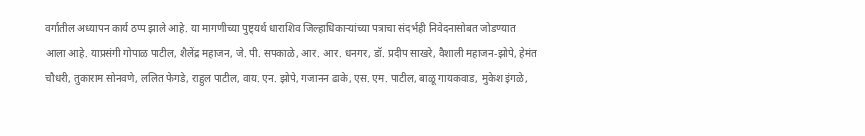वर्गातील अध्यापन कार्य ठप्प झाले आहे. या मागणीच्या पुष्ट्यर्थ धाराशिव जिल्हाधिकाऱ्यांच्या पत्राचा संदर्भही निवेदनासोबत जोडण्यात आला आहे. याप्रसंगी गोपाळ पाटील, शैलेंद्र महाजन, जे. पी. सपकाळे, आर. आर. धनगर, डॉ. प्रदीप साखरे, वैशाली महाजन-झोपे, हेमंत चौधरी, तुकाराम सोनवणे, ललित फेगडे, राहुल पाटील, वाय. एन. झोपे, गजानन ढाके, एस. एम. पाटील, बाळू गायकवाड, मुकेश इंगळे,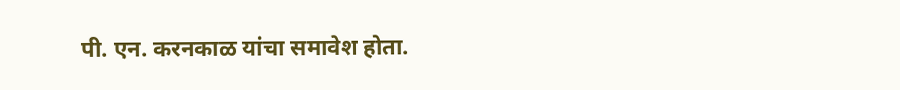पी. एन. करनकाळ यांचा समावेश होता.